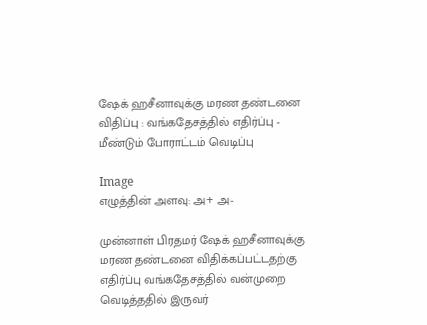ஷேக் ஹசீனாவுக்கு மரண தண்டனை விதிப்பு : வங்கதேசத்தில் எதிர்ப்பு - மீண்டும் போராட்டம் வெடிப்பு

Image
எழுத்தின் அளவு: அ+ அ-

முன்னாள் பிரதமர் ஷேக் ஹசீனாவுக்கு மரண தண்டனை விதிக்கப்பட்டதற்கு எதிர்ப்பு வங்கதேசத்தில் வன்முறை வெடித்ததில் இருவர்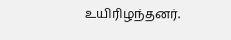உயிரிழந்தனர்.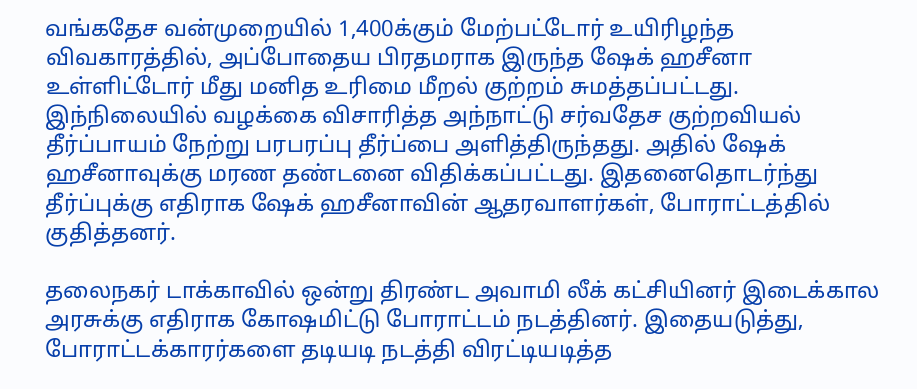வங்கதேச வன்முறையில் 1,400க்கும் மேற்பட்டோர் உயிரிழந்த விவகாரத்தில், அப்போதைய பிரதமராக இருந்த ஷேக் ஹசீனா உள்ளிட்டோர் மீது மனித உரிமை மீறல் குற்றம் சுமத்தப்பட்டது. இந்நிலையில் வழக்கை விசாரித்த அந்நாட்டு சர்வதேச குற்றவியல் தீர்ப்பாயம் நேற்று பரபரப்பு தீர்ப்பை அளித்திருந்தது. அதில் ஷேக் ஹசீனாவுக்கு மரண தண்டனை விதிக்கப்பட்டது. இதனைதொடர்ந்து தீர்ப்புக்கு எதிராக ஷேக் ஹசீனாவின் ஆதரவாளர்கள், போராட்டத்தில் குதித்தனர்.

தலைநகர் டாக்காவில் ஒன்று திரண்ட அவாமி லீக் கட்சியினர் இடைக்கால அரசுக்கு எதிராக கோஷமிட்டு போராட்டம் நடத்தினர். இதையடுத்து, போராட்டக்காரர்களை தடியடி நடத்தி விரட்டியடித்த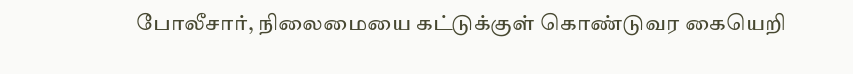போலீசார், நிலைமையை கட்டுக்குள் கொண்டுவர கையெறி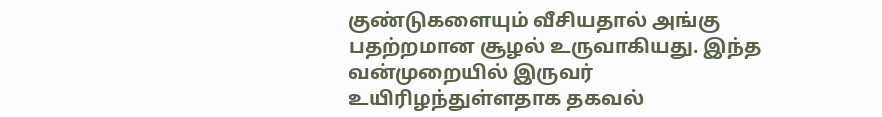குண்டுகளையும் வீசியதால் அங்கு பதற்றமான சூழல் உருவாகியது. இந்த வன்முறையில் இருவர் உயிரிழந்துள்ளதாக தகவல்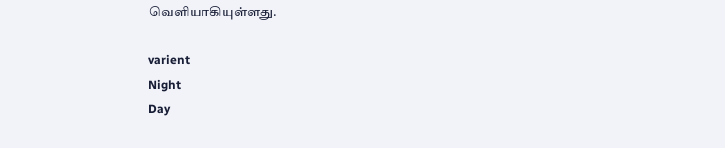வெளியாகியுள்ளது.

varient
Night
Day